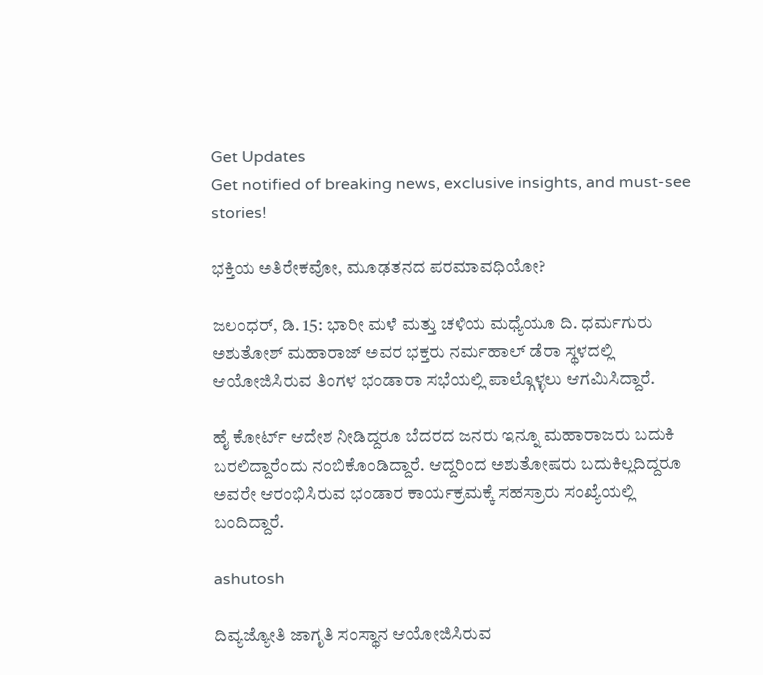Get Updates
Get notified of breaking news, exclusive insights, and must-see stories!

ಭಕ್ತಿಯ ಅತಿರೇಕವೋ, ಮೂಢತನದ ಪರಮಾವಧಿಯೋ?

ಜಲಂಧರ್, ಡಿ. 15: ಭಾರೀ ಮಳೆ ಮತ್ತು ಚಳಿಯ ಮಧ್ಯೆಯೂ ದಿ. ಧರ್ಮಗುರು ಅಶುತೋಶ್ ಮಹಾರಾಜ್ ಅವರ ಭಕ್ತರು ನರ್ಮಹಾಲ್ ಡೆರಾ ಸ್ಥಳದಲ್ಲಿ ಆಯೋಜಿಸಿರುವ ತಿಂಗಳ ಭಂಡಾರಾ ಸಭೆಯಲ್ಲಿ ಪಾಲ್ಗೊಳ್ಳಲು ಆಗಮಿಸಿದ್ದಾರೆ.

ಹೈ ಕೋರ್ಟ್ ಆದೇಶ ನೀಡಿದ್ದರೂ ಬೆದರದ ಜನರು ಇನ್ನೂ ಮಹಾರಾಜರು ಬದುಕಿ ಬರಲಿದ್ದಾರೆಂದು ನಂಬಿಕೊಂಡಿದ್ದಾರೆ. ಆದ್ದರಿಂದ ಅಶುತೋಷರು ಬದುಕಿಲ್ಲದಿದ್ದರೂ ಅವರೇ ಆರಂಭಿಸಿರುವ ಭಂಡಾರ ಕಾರ್ಯಕ್ರಮಕ್ಕೆ ಸಹಸ್ರಾರು ಸಂಖ್ಯೆಯಲ್ಲಿ ಬಂದಿದ್ದಾರೆ.

ashutosh

ದಿವ್ಯಜ್ಯೋತಿ ಜಾಗೃತಿ ಸಂಸ್ಥಾನ ಆಯೋಜಿಸಿರುವ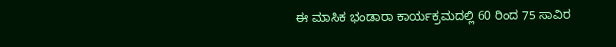ಈ ಮಾಸಿಕ ಭಂಡಾರಾ ಕಾರ್ಯಕ್ರಮದಲ್ಲಿ 60 ರಿಂದ 75 ಸಾವಿರ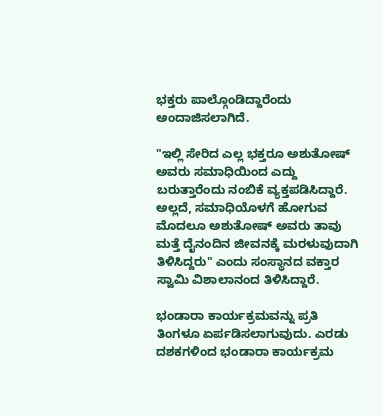ಭಕ್ತರು ಪಾಲ್ಗೊಂಡಿದ್ದಾರೆಂದು ಅಂದಾಜಿಸಲಾಗಿದೆ.

"ಇಲ್ಲಿ ಸೇರಿದ ಎಲ್ಲ ಭಕ್ತರೂ ಅಶುತೋಷ್ ಅವರು ಸಮಾಧಿಯಿಂದ ಎದ್ದು ಬರುತ್ತಾರೆಂದು ನಂಬಿಕೆ ವ್ಯಕ್ತಪಡಿಸಿದ್ದಾರೆ. ಅಲ್ಲದೆ, ಸಮಾಧಿಯೊಳಗೆ ಹೋಗುವ ಮೊದಲೂ ಅಶುತೋಷ್ ಅವರು ತಾವು ಮತ್ತೆ ದೈನಂದಿನ ಜೀವನಕ್ಕೆ ಮರಳುವುದಾಗಿ ತಿಳಿಸಿದ್ದರು" ಎಂದು ಸಂಸ್ಥಾನದ ವಕ್ತಾರ ಸ್ವಾಮಿ ವಿಶಾಲಾನಂದ ತಿಳಿಸಿದ್ದಾರೆ.

ಭಂಡಾರಾ ಕಾರ್ಯಕ್ರಮವನ್ನು ಪ್ರತಿ ತಿಂಗಳೂ ಏರ್ಪಡಿಸಲಾಗುವುದು. ಎರಡು ದಶಕಗಳಿಂದ ಭಂಡಾರಾ ಕಾರ್ಯಕ್ರಮ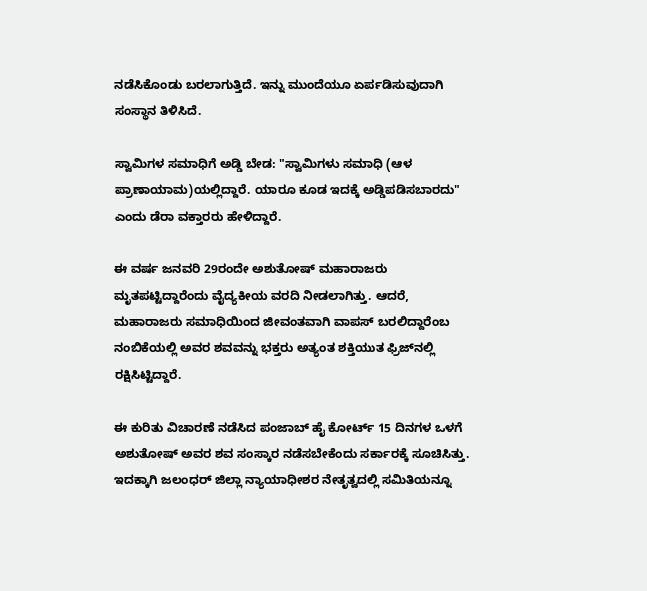ನಡೆಸಿಕೊಂಡು ಬರಲಾಗುತ್ತಿದೆ. ಇನ್ನು ಮುಂದೆಯೂ ಏರ್ಪಡಿಸುವುದಾಗಿ ಸಂಸ್ಥಾನ ತಿಳಿಸಿದೆ.

ಸ್ವಾಮಿಗಳ ಸಮಾಧಿಗೆ ಅಡ್ಡಿ ಬೇಡ: "ಸ್ವಾಮಿಗಳು ಸಮಾಧಿ (ಆಳ ಪ್ರಾಣಾಯಾಮ)ಯಲ್ಲಿದ್ದಾರೆ. ಯಾರೂ ಕೂಡ ಇದಕ್ಕೆ ಅಡ್ಡಿಪಡಿಸಬಾರದು" ಎಂದು ಡೆರಾ ವಕ್ತಾರರು ಹೇಳಿದ್ದಾರೆ.

ಈ ವರ್ಷ ಜನವರಿ 29ರಂದೇ ಅಶುತೋಷ್ ಮಹಾರಾಜರು ಮೃತಪಟ್ಟಿದ್ದಾರೆಂದು ವೈದ್ಯಕೀಯ ವರದಿ ನೀಡಲಾಗಿತ್ತು. ಆದರೆ, ಮಹಾರಾಜರು ಸಮಾಧಿಯಿಂದ ಜೀವಂತವಾಗಿ ವಾಪಸ್ ಬರಲಿದ್ದಾರೆಂಬ ನಂಬಿಕೆಯಲ್ಲಿ ಅವರ ಶವವನ್ನು ಭಕ್ತರು ಅತ್ಯಂತ ಶಕ್ತಿಯುತ ಫ್ರಿಜ್‌ನಲ್ಲಿ ರಕ್ಷಿಸಿಟ್ಟಿದ್ದಾರೆ.

ಈ ಕುರಿತು ವಿಚಾರಣೆ ನಡೆಸಿದ ಪಂಜಾಬ್ ಹೈ ಕೋರ್ಟ್ 15 ದಿನಗಳ ಒಳಗೆ ಅಶುತೋಷ್ ಅವರ ಶವ ಸಂಸ್ಕಾರ ನಡೆಸಬೇಕೆಂದು ಸರ್ಕಾರಕ್ಕೆ ಸೂಚಿಸಿತ್ತು. ಇದಕ್ಕಾಗಿ ಜಲಂಧರ್ ಜಿಲ್ಲಾ ನ್ಯಾಯಾಧೀಶರ ನೇತೃತ್ವದಲ್ಲಿ ಸಮಿತಿಯನ್ನೂ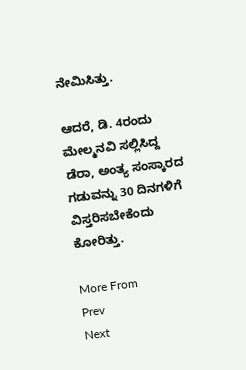ನೇಮಿಸಿತ್ತು.

ಆದರೆ, ಡಿ. 4ರಂದು ಮೇಲ್ಮನವಿ ಸಲ್ಲಿಸಿದ್ದ ಡೆರಾ, ಅಂತ್ಯ ಸಂಸ್ಕಾರದ ಗಡುವನ್ನು 30 ದಿನಗಳಿಗೆ ವಿಸ್ತರಿಸಬೇಕೆಂದು ಕೋರಿತ್ತು.

More From
Prev
Next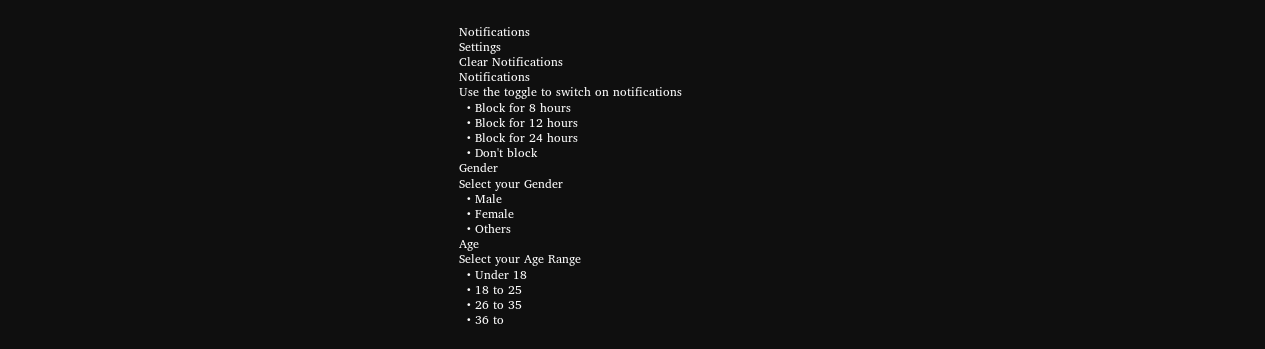Notifications
Settings
Clear Notifications
Notifications
Use the toggle to switch on notifications
  • Block for 8 hours
  • Block for 12 hours
  • Block for 24 hours
  • Don't block
Gender
Select your Gender
  • Male
  • Female
  • Others
Age
Select your Age Range
  • Under 18
  • 18 to 25
  • 26 to 35
  • 36 to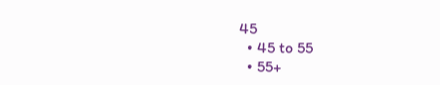45
  • 45 to 55
  • 55+